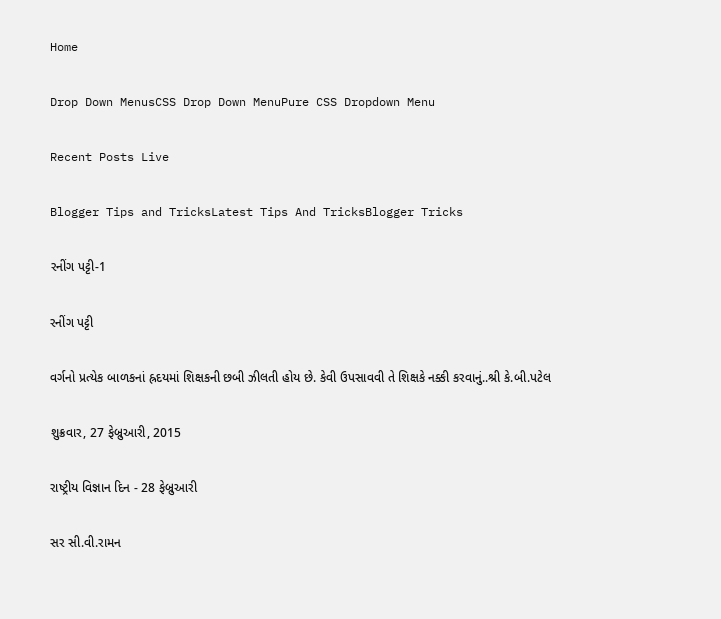Home

Drop Down MenusCSS Drop Down MenuPure CSS Dropdown Menu

Recent Posts Live

Blogger Tips and TricksLatest Tips And TricksBlogger Tricks

રનીંગ પટ્ટી-1

રનીંગ પટ્ટી

વર્ગનો પ્રત્યેક બાળકનાં હ્રદયમાં શિક્ષકની છબી ઝીલતી હોય છે. કેવી ઉપસાવવી તે શિક્ષકે નક્કી કરવાનું..શ્રી કે.બી.પટેલ

શુક્રવાર, 27 ફેબ્રુઆરી, 2015

રાષ્ટ્રીય વિજ્ઞાન દિન - 28 ફેબ્રુઆરી

સર સી.વી.રામન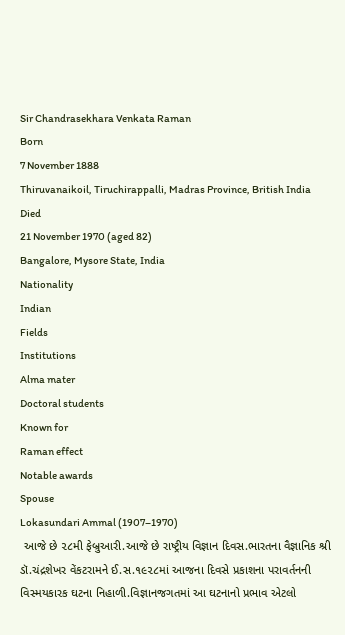Sir Chandrasekhara Venkata Raman
Born
7 November 1888
Thiruvanaikoil, Tiruchirappalli, Madras Province, British India
Died
21 November 1970 (aged 82)
Bangalore, Mysore State, India
Nationality
Indian
Fields
Institutions
Alma mater
Doctoral students
Known for
Raman effect
Notable awards
Spouse
Lokasundari Ammal (1907–1970)
 આજે છે ૨૮મી ફેબ્રુઆરી.આજે છે રાષ્ટ્રીય વિજ્ઞાન દિવસ.ભારતના વૈજ્ઞાનિક શ્રી ડૉ.ચંદ્રશેખર વેંકટરામને ઈ.સ.૧૯૨૮માં આજના દિવસે પ્રકાશના પરાવર્તનની વિસ્મયકારક ઘટના નિહાળી.વિજ્ઞાનજગતમાં આ ઘટનાનો પ્રભાવ એટલો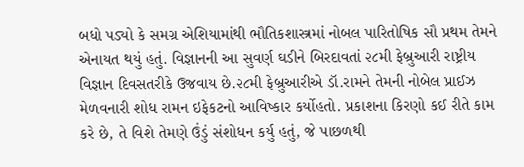બધો પડ્યો કે સમગ્ર એશિયામાંથી ભૌતિકશાસ્ત્રમાં નોબલ પારિતોષિક સૌ પ્રથમ તેમને એનાયત થયું હતું. વિજ્ઞાનની આ સુવર્ણ ઘડીને બિરદાવતાં ૨૮મી ફેબ્રુઆરી રાષ્ટ્રીય વિજ્ઞાન દિવસતરીકે ઉજવાય છે.૨૮મી ફેબ્રુઆરીએ ડૉ.રામને તેમની નોબેલ પ્રાઈઝ મેળવનારી શોધ રામન ઇફેકટનો આવિષ્કાર કર્યોહતો. પ્રકાશના કિરણો કઈ રીતે કામ કરે છે, તે વિશે તેમણે ઉંડું સંશોધન કર્યુ હતું, જે પાછળથી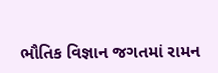ભૌતિક વિજ્ઞાન જગતમાં રામન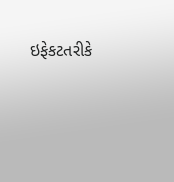ઇફેકટતરીકે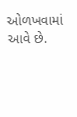ઓળખવામાં આવે છે.